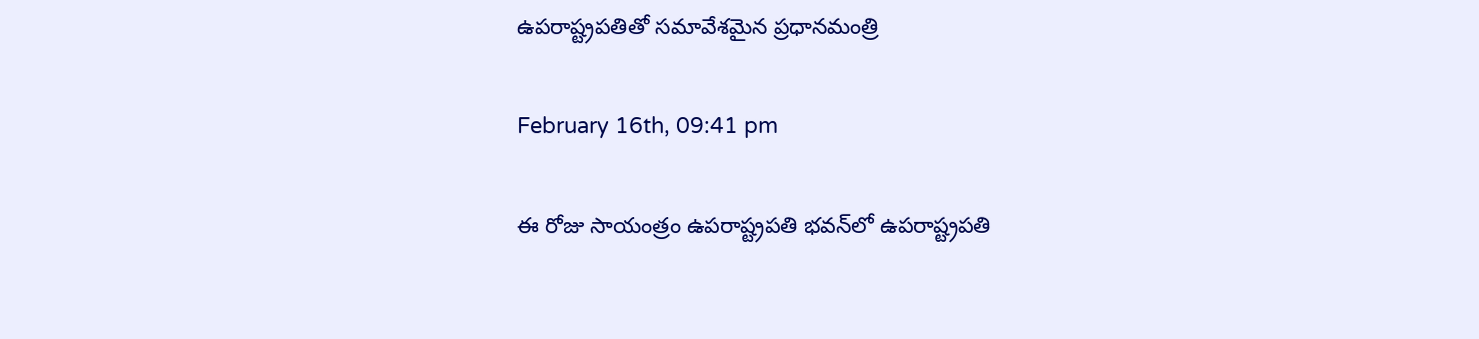ఉపరాష్ట్రపతితో సమావేశమైన ప్రధానమంత్రి

February 16th, 09:41 pm

ఈ రోజు సాయంత్రం ఉపరాష్ట్రపతి భవన్‌లో ఉపరాష్ట్రపతి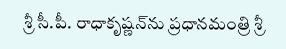శ్రీ సీ.పీ. రాధాకృష్ణన్‌ను ప్రధానమంత్రి శ్రీ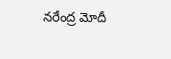నరేంద్ర మోదీ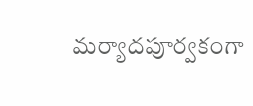మర్యాదపూర్వకంగా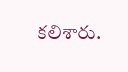కలిశారు.